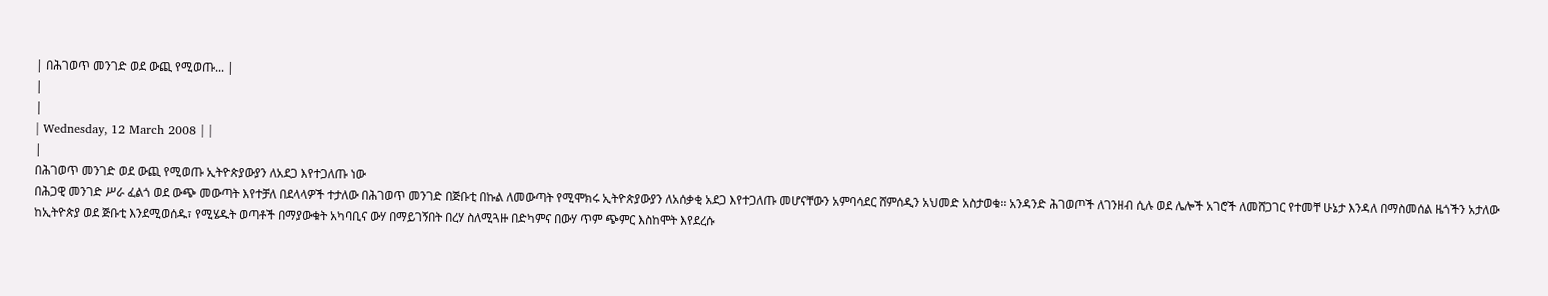| በሕገወጥ መንገድ ወደ ውጪ የሚወጡ... |
|
|
| Wednesday, 12 March 2008 | |
|
በሕገወጥ መንገድ ወደ ውጪ የሚወጡ ኢትዮጵያውያን ለአደጋ እየተጋለጡ ነው
በሕጋዊ መንገድ ሥራ ፈልጎ ወደ ውጭ መውጣት እየተቻለ በደላላዎች ተታለው በሕገወጥ መንገድ በጅቡቲ በኩል ለመውጣት የሚሞክሩ ኢትዮጵያውያን ለአሰቃቂ አደጋ እየተጋለጡ መሆናቸውን አምባሳደር ሸምሰዲን አህመድ አስታወቁ፡፡ አንዳንድ ሕገወጦች ለገንዘብ ሲሉ ወደ ሌሎች አገሮች ለመሸጋገር የተመቸ ሁኔታ እንዳለ በማስመሰል ዜጎችን አታለው ከኢትዮጵያ ወደ ጅቡቲ እንደሚወሰዱ፣ የሚሄዱት ወጣቶች በማያውቁት አካባቢና ውሃ በማይገኝበት በረሃ ስለሚጓዙ በድካምና በውሃ ጥም ጭምር እስከሞት እየደረሱ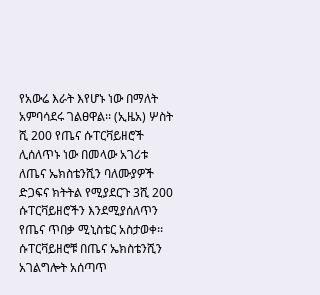የአውሬ እራት እየሆኑ ነው በማለት አምባሳደሩ ገልፀዋል፡፡ (ኢዜአ) ሦስት ሺ 200 የጤና ሱፐርቫይዘሮች ሊሰለጥኑ ነው በመላው አገሪቱ ለጤና ኤክስቴንሺን ባለሙያዎች ድጋፍና ክትትል የሚያደርጉ 3ሺ 200 ሱፐርቫይዘሮችን እንደሚያሰለጥን የጤና ጥበቃ ሚኒስቴር አስታወቀ፡፡ ሱፐርቫይዘሮቹ በጤና ኤክስቴንሺን አገልግሎት አሰጣጥ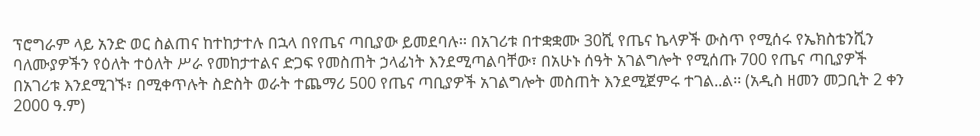ፕሮግራም ላይ አንድ ወር ስልጠና ከተከታተሉ በኋላ በየጤና ጣቢያው ይመደባሉ፡፡ በአገሪቱ በተቋቋሙ 30ሺ የጤና ኬላዎች ውስጥ የሚሰሩ የኤክስቴንሺን ባለሙያዎችን የዕለት ተዕለት ሥራ የመከታተልና ድጋፍ የመስጠት ኃላፊነት እንደሚጣልባቸው፣ በአሁኑ ሰዓት አገልግሎት የሚሰጡ 700 የጤና ጣቢያዎች በአገሪቱ እንደሚገኙ፣ በሚቀጥሉት ስድስት ወራት ተጨማሪ 500 የጤና ጣቢያዎች አገልግሎት መስጠት እንደሚጀምሩ ተገል..ል፡፡ (አዲስ ዘመን መጋቢት 2 ቀን 2000 ዓ.ም)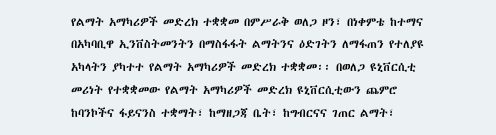የልማት አማካሪዎች መድረክ ተቋቋመ በምሥራቅ ወለጋ ዞን፣ በነቀምቴ ከተማና በአካባቢዋ ኢንቨስትመንትን በማስፋፋት ልማትንና ዕድገትን ለማፋጠን የተለያዩ አካላትን ያካተተ የልማት አማካሪዎች መድረክ ተቋቋመ፡፡ በወለጋ ዩኒቨርሲቲ መሪነት የተቋቋመው የልማት አማካሪዎች መድረክ ዩኒቨርሲቲውን ጨምሮ ከባንኮችና ፋይናንስ ተቋማት፣ ከማዘጋጃ ቤት፣ ከግብርናና ገጠር ልማት፣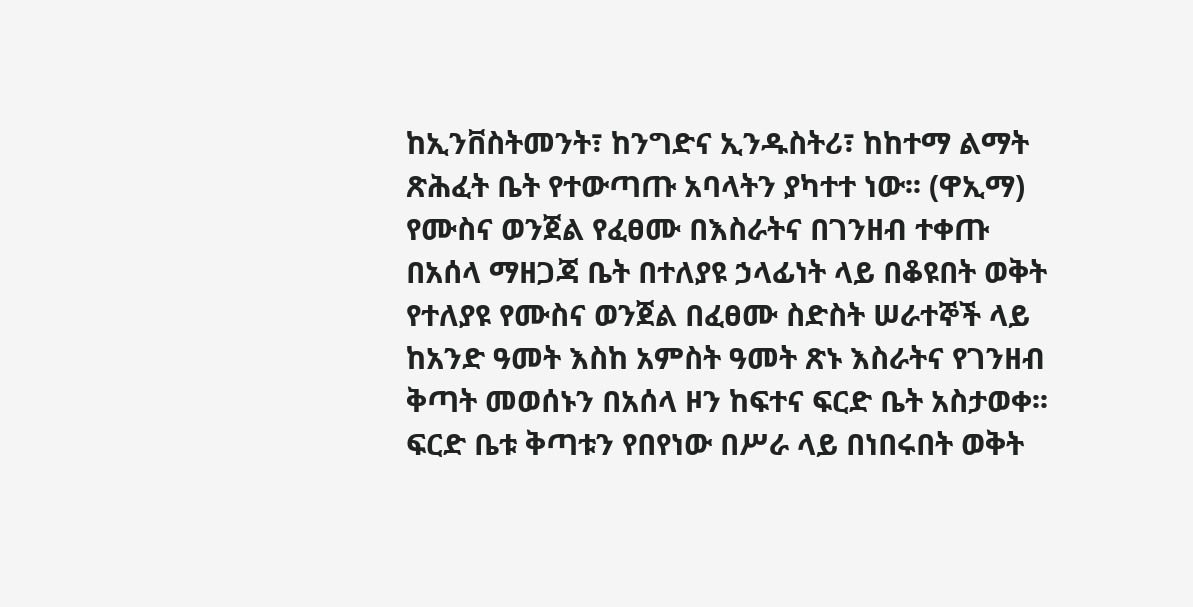ከኢንቨስትመንት፣ ከንግድና ኢንዱስትሪ፣ ከከተማ ልማት ጽሕፈት ቤት የተውጣጡ አባላትን ያካተተ ነው፡፡ (ዋኢማ) የሙስና ወንጀል የፈፀሙ በእስራትና በገንዘብ ተቀጡ በአሰላ ማዘጋጃ ቤት በተለያዩ ኃላፊነት ላይ በቆዩበት ወቅት የተለያዩ የሙስና ወንጀል በፈፀሙ ስድስት ሠራተኞች ላይ ከአንድ ዓመት እስከ አምስት ዓመት ጽኑ እስራትና የገንዘብ ቅጣት መወሰኑን በአሰላ ዞን ከፍተና ፍርድ ቤት አስታወቀ፡፡ ፍርድ ቤቱ ቅጣቱን የበየነው በሥራ ላይ በነበሩበት ወቅት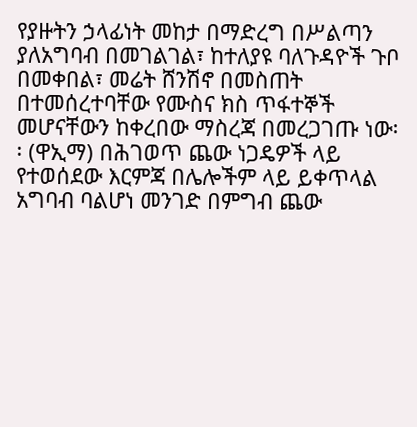የያዙትን ኃላፊነት መከታ በማድረግ በሥልጣን ያለአግባብ በመገልገል፣ ከተለያዩ ባለጉዳዮች ጉቦ በመቀበል፣ መሬት ሸንሽኖ በመስጠት በተመሰረተባቸው የሙስና ክስ ጥፋተኞች መሆናቸውን ከቀረበው ማስረጃ በመረጋገጡ ነው፡፡ (ዋኢማ) በሕገወጥ ጨው ነጋዴዎች ላይ የተወሰደው እርምጃ በሌሎችም ላይ ይቀጥላል አግባብ ባልሆነ መንገድ በምግብ ጨው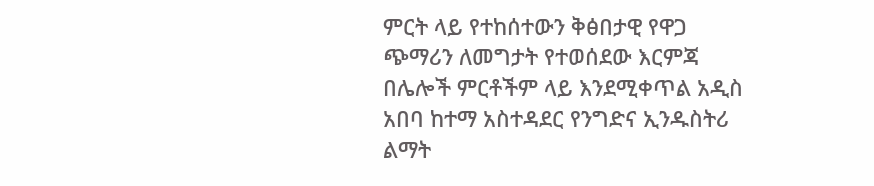ምርት ላይ የተከሰተውን ቅፅበታዊ የዋጋ ጭማሪን ለመግታት የተወሰደው እርምጃ በሌሎች ምርቶችም ላይ እንደሚቀጥል አዲስ አበባ ከተማ አስተዳደር የንግድና ኢንዱስትሪ ልማት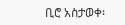ቢሮ አስታወቀ፡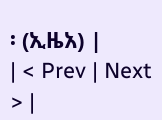፡ (ኢዜአ) |
| < Prev | Next > |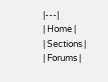|---|
| Home |
| Sections |
| Forums |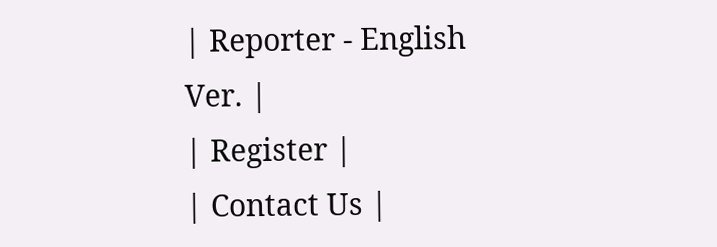| Reporter - English Ver. |
| Register |
| Contact Us |